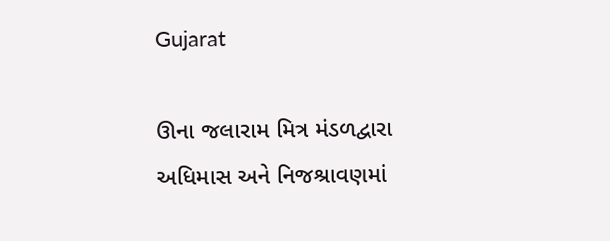Gujarat

ઊના જલારામ મિત્ર મંડળદ્વારા અધિમાસ અને નિજશ્રાવણમાં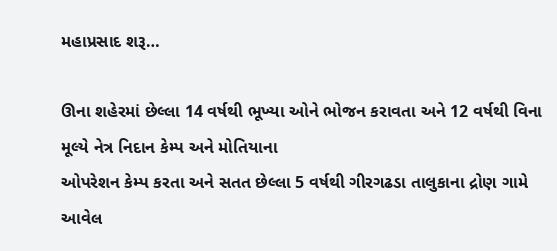મહાપ્રસાદ શરૂ…

ઊના શહેરમાં છેલ્લા 14 વર્ષથી ભૂખ્યા ઓને ભોજન કરાવતા અને 12 વર્ષથી વિના મૂલ્યે નેત્ર નિદાન કેમ્પ અને મોતિયાના
ઓપરેશન કેમ્પ કરતા અને સતત છેલ્લા 5 વર્ષથી ગીરગઢડા તાલુકાના દ્રોણ ગામે આવેલ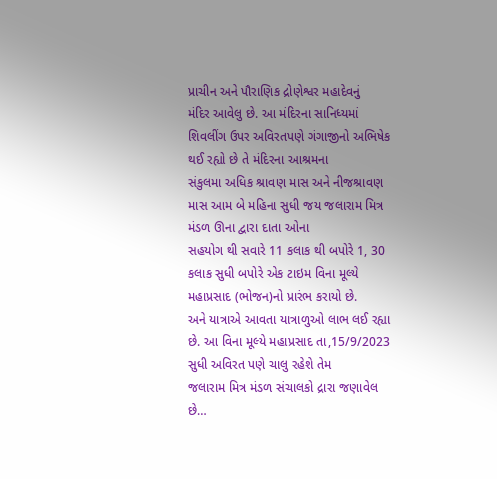પ્રાચીન અને પૌરાણિક દ્રોણેશ્વર મહાદેવનું
મંદિર આવેલુ છે. આ મંદિરના સાનિધ્યમાં શિવલીંગ ઉપર અવિરતપણે ગંગાજીનો અભિષેક થઈ રહ્યો છે તે મંદિરના આશ્રમના
સંકુલમા અધિક શ્રાવણ માસ અને નીજશ્રાવણ માસ આમ બે મહિના સુધી જય જલારામ મિત્ર મંડળ ઊના દ્વારા દાતા ઓના
સહયોગ થી સવારે 11 કલાક થી બપોરે 1, 30 કલાક સુધી બપોરે એક ટાઇમ વિના મૂલ્યે મહાપ્રસાદ (ભોજન)નો પ્રારંભ કરાયો છે.
અને યાત્રાએ આવતા યાત્રાળુઓ લાભ લઈ રહ્યા છે. આ વિના મૂલ્યે મહાપ્રસાદ તા,15/9/2023 સુધી અવિરત પણે ચાલુ રહેશે તેમ
જલારામ મિત્ર મંડળ સંચાલકો દ્રારા જણાવેલ છે…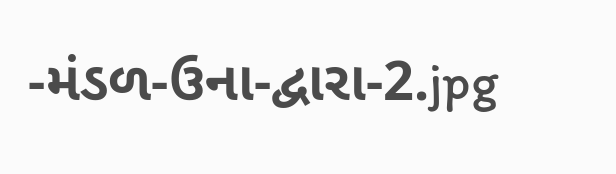-મંડળ-ઉના-દ્વારા-2.jpg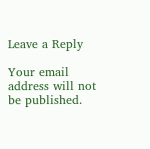Leave a Reply

Your email address will not be published.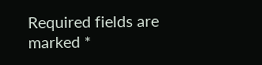Required fields are marked *